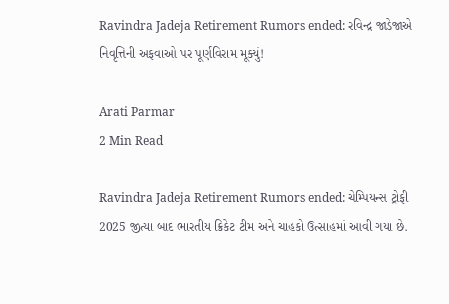Ravindra Jadeja Retirement Rumors ended: રવિન્દ્ર જાડેજાએ નિવૃત્તિની અફવાઓ પર પૂર્ણવિરામ મૂક્યું!

Arati Parmar
2 Min Read

Ravindra Jadeja Retirement Rumors ended: ચેમ્પિયન્સ ટ્રોફી 2025 જીત્યા બાદ ભારતીય ક્રિકેટ ટીમ અને ચાહકો ઉત્સાહમાં આવી ગયા છે.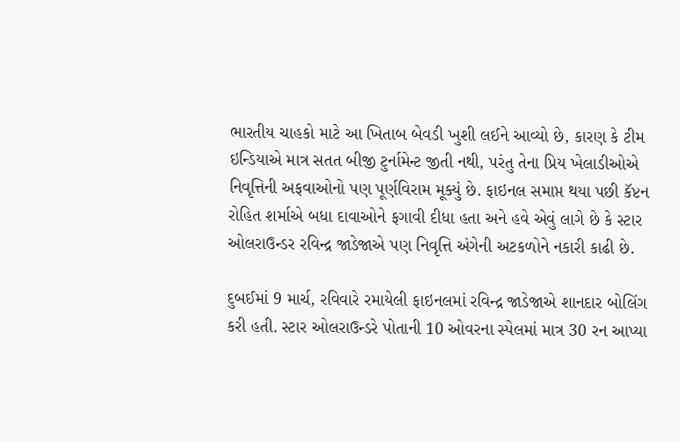ભારતીય ચાહકો માટે આ ખિતાબ બેવડી ખુશી લઈને આવ્યો છે, કારણ કે ટીમ ઇન્ડિયાએ માત્ર સતત બીજી ટુર્નામેન્ટ જીતી નથી, પરંતુ તેના પ્રિય ખેલાડીઓએ નિવૃત્તિની અફવાઓનો પણ પૂર્ણવિરામ મૂક્યું છે. ફાઇનલ સમાપ્ત થયા પછી કૅપ્ટન રોહિત શર્માએ બધા દાવાઓને ફગાવી દીધા હતા અને હવે એવું લાગે છે કે સ્ટાર ઓલરાઉન્ડર રવિન્દ્ર જાડેજાએ પણ નિવૃત્તિ અંગેની અટકળોને નકારી કાઢી છે.

દુબઈમાં 9 માર્ચ, રવિવારે રમાયેલી ફાઇનલમાં રવિન્દ્ર જાડેજાએ શાનદાર બોલિંગ કરી હતી. સ્ટાર ઓલરાઉન્ડરે પોતાની 10 ઓવરના સ્પેલમાં માત્ર 30 રન આપ્યા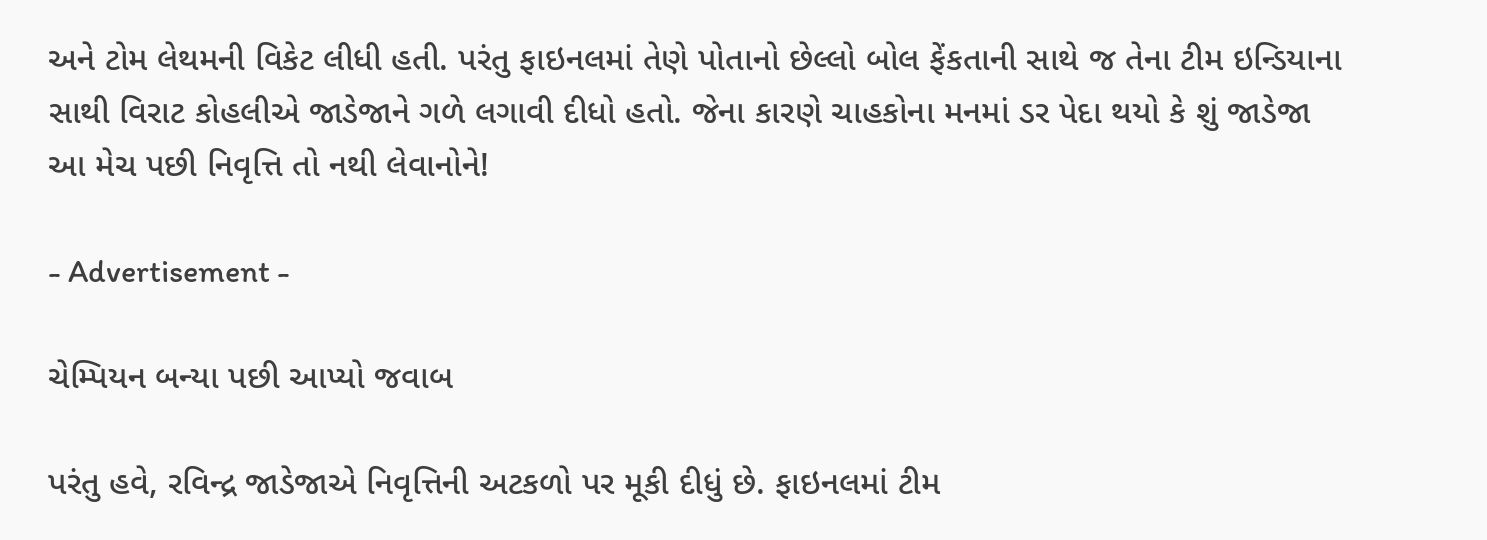અને ટોમ લેથમની વિકેટ લીધી હતી. પરંતુ ફાઇનલમાં તેણે પોતાનો છેલ્લો બોલ ફેંકતાની સાથે જ તેના ટીમ ઇન્ડિયાના સાથી વિરાટ કોહલીએ જાડેજાને ગળે લગાવી દીધો હતો. જેના કારણે ચાહકોના મનમાં ડર પેદા થયો કે શું જાડેજા આ મેચ પછી નિવૃત્તિ તો નથી લેવાનોને!

- Advertisement -

ચેમ્પિયન બન્યા પછી આપ્યો જવાબ

પરંતુ હવે, રવિન્દ્ર જાડેજાએ નિવૃત્તિની અટકળો પર મૂકી દીધું છે. ફાઇનલમાં ટીમ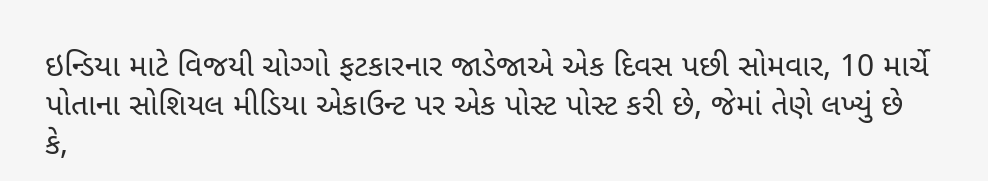ઇન્ડિયા માટે વિજયી ચોગ્ગો ફટકારનાર જાડેજાએ એક દિવસ પછી સોમવાર, 10 માર્ચે પોતાના સોશિયલ મીડિયા એકાઉન્ટ પર એક પોસ્ટ પોસ્ટ કરી છે, જેમાં તેણે લખ્યું છે કે,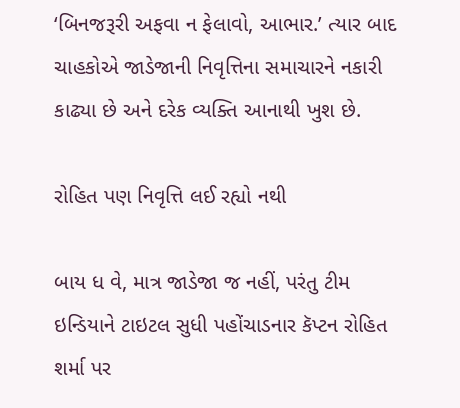‘બિનજરૂરી અફવા ન ફેલાવો, આભાર.’ ત્યાર બાદ ચાહકોએ જાડેજાની નિવૃત્તિના સમાચારને નકારી કાઢ્યા છે અને દરેક વ્યક્તિ આનાથી ખુશ છે.

રોહિત પણ નિવૃત્તિ લઈ રહ્યો નથી

બાય ધ વે, માત્ર જાડેજા જ નહીં, પરંતુ ટીમ ઇન્ડિયાને ટાઇટલ સુધી પહોંચાડનાર કૅપ્ટન રોહિત શર્મા પર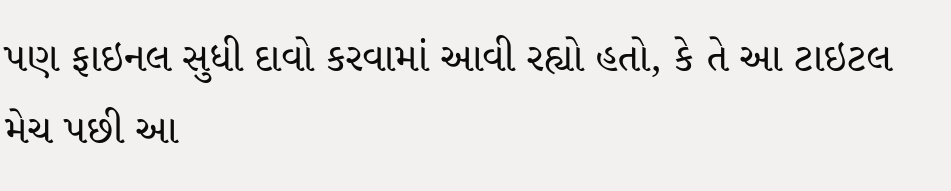પણ ફાઇનલ સુધી દાવો કરવામાં આવી રહ્યો હતો, કે તે આ ટાઇટલ મેચ પછી આ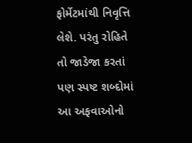ફોર્મેટમાંથી નિવૃત્તિ લેશે. પરંતુ રોહિતે તો જાડેજા કરતાં પણ સ્પષ્ટ શબ્દોમાં આ અફવાઓનો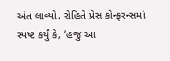અંત લાવ્યો. રોહિતે પ્રેસ કોન્ફરન્સમાં સ્પષ્ટ કર્યું કે, ‘હજુ આ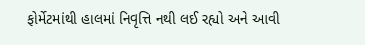ફોર્મેટમાંથી હાલમાં નિવૃત્તિ નથી લઈ રહ્યો અને આવી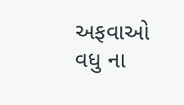અફવાઓ વધુ ના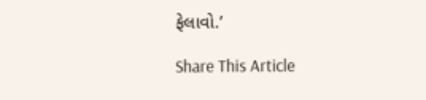ફેલાવો.’

Share This Article